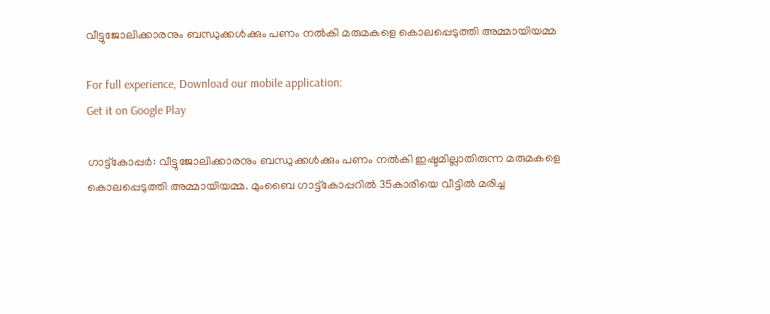വീട്ടുജോലിക്കാരനും ബന്ധുക്കൾക്കും പണം നൽകി മരുമകളെ കൊലപ്പെടുത്തി അമ്മായിയമ്മ

For full experience, Download our mobile application:
Get it on Google Play

ഗാട്ട്കോപ്പർ: വീട്ടുജോലിക്കാരനും ബന്ധുക്കൾക്കും പണം നൽകി ഇഷ്ടമില്ലാതിരുന്ന മരുമകളെ കൊലപ്പെടുത്തി അമ്മായിയമ്മ. മുംബൈ ഗാട്ട്കോപ്പറിൽ 35കാരിയെ വീട്ടിൽ മരിച്ച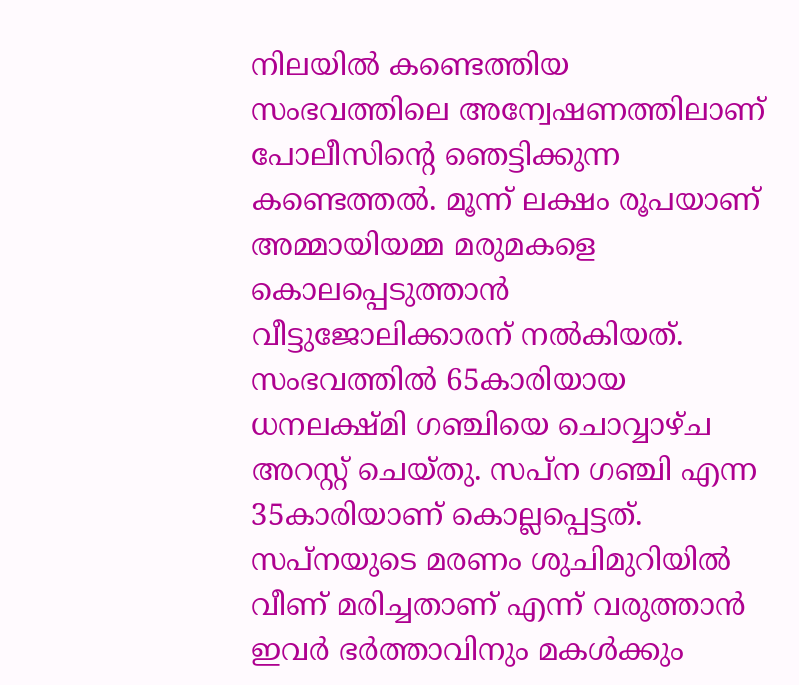നിലയിൽ കണ്ടെത്തിയ സംഭവത്തിലെ അന്വേഷണത്തിലാണ് പോലീസിന്റെ ഞെട്ടിക്കുന്ന കണ്ടെത്തൽ. മൂന്ന് ലക്ഷം രൂപയാണ് അമ്മായിയമ്മ മരുമകളെ കൊലപ്പെടുത്താൻ വീട്ടുജോലിക്കാരന് നൽകിയത്. സംഭവത്തിൽ 65കാരിയായ ധനലക്ഷ്മി ഗഞ്ചിയെ ചൊവ്വാഴ്ച അറസ്റ്റ് ചെയ്തു. സപ്ന ഗഞ്ചി എന്ന 35കാരിയാണ് കൊല്ലപ്പെട്ടത്. സപ്നയുടെ മരണം ശുചിമുറിയിൽ വീണ് മരിച്ചതാണ് എന്ന് വരുത്താൻ ഇവർ ഭർത്താവിനും മകൾക്കും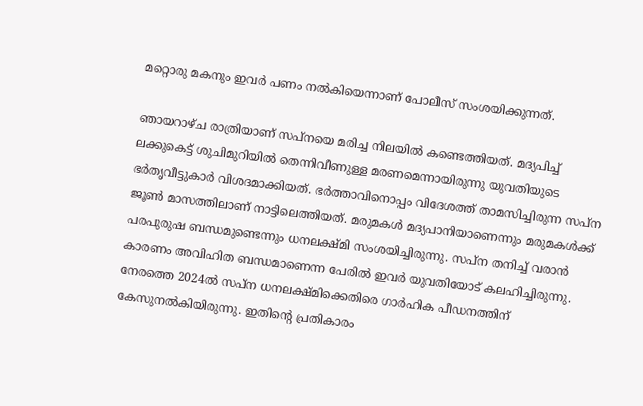മറ്റൊരു മകനും ഇവർ പണം നൽകിയെന്നാണ് പോലീസ് സംശയിക്കുന്നത്.

ഞായറാഴ്ച രാത്രിയാണ് സപ്നയെ മരിച്ച നിലയിൽ കണ്ടെത്തിയത്. മദ്യപിച്ച് ലക്കുകെട്ട് ശുചിമുറിയിൽ തെന്നിവീണുള്ള മരണമെന്നായിരുന്നു യുവതിയുടെ ഭർതൃവീട്ടുകാർ വിശദമാക്കിയത്. ഭർത്താവിനൊപ്പം വിദേശത്ത് താമസിച്ചിരുന്ന സപ്ന ജൂൺ മാസത്തിലാണ് നാട്ടിലെത്തിയത്. മരുമകൾ മദ്യപാനിയാണെന്നും മരുമകൾക്ക് പരപുരുഷ ബന്ധമുണ്ടെന്നും ധനലക്ഷ്മി സംശയിച്ചിരുന്നു. സപ്ന തനിച്ച് വരാൻ കാരണം അവിഹിത ബന്ധമാണെന്ന പേരിൽ ഇവർ യുവതിയോട് കലഹിച്ചിരുന്നു. നേരത്തെ 2024ൽ സപ്ന ധനലക്ഷ്മിക്കെതിരെ ഗാർഹിക പീഡനത്തിന് കേസുനൽകിയിരുന്നു. ഇതിന്റെ പ്രതികാരം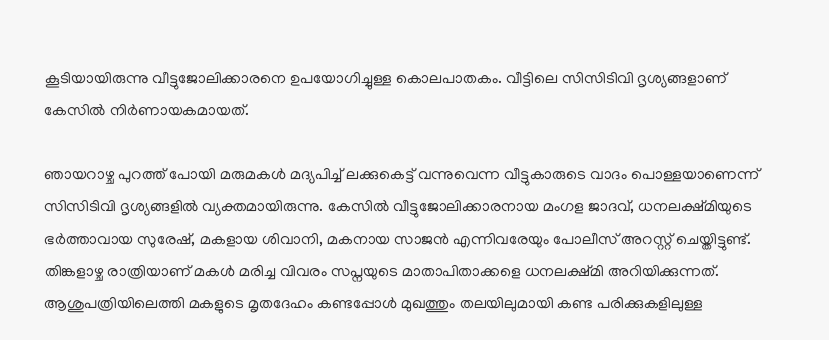കൂടിയായിരുന്നു വീട്ടുജോലിക്കാരനെ ഉപയോഗിച്ചുള്ള കൊലപാതകം. വീട്ടിലെ സിസിടിവി ദൃശ്യങ്ങളാണ് കേസിൽ നിർണായകമായത്.

ഞായറാഴ്ച പുറത്ത് പോയി മരുമകൾ മദ്യപിച്ച് ലക്കുകെട്ട് വന്നുവെന്ന വീട്ടുകാരുടെ വാദം പൊള്ളയാണെന്ന് സിസിടിവി ദൃശ്യങ്ങളിൽ വ്യക്തമായിരുന്നു. കേസിൽ വീട്ടുജോലിക്കാരനായ മംഗള ജാദവ്, ധനലക്ഷ്മിയുടെ ഭർത്താവായ സുരേഷ്, മകളായ ശിവാനി, മകനായ സാജൻ എന്നിവരേയും പോലീസ് അറസ്റ്റ് ചെയ്തിട്ടുണ്ട്. തിങ്കളാഴ്ച രാത്രിയാണ് മകൾ മരിച്ച വിവരം സപ്നയുടെ മാതാപിതാക്കളെ ധനലക്ഷ്മി അറിയിക്കുന്നത്. ആശുപത്രിയിലെത്തി മകളുടെ മൃതദേഹം കണ്ടപ്പോൾ മുഖത്തും തലയിലുമായി കണ്ട പരിക്കുകളിലുള്ള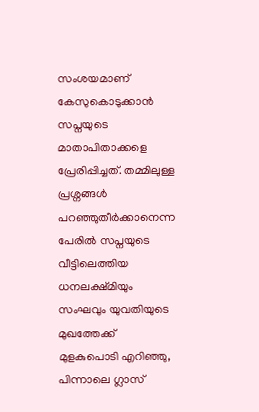സംശയമാണ് കേസുകൊടുക്കാൻ സപ്നയുടെ മാതാപിതാക്കളെ പ്രേരിപ്പിച്ചത്. തമ്മിലുള്ള പ്രശ്നങ്ങൾ പറഞ്ഞുതീർക്കാനെന്ന പേരിൽ സപ്നയുടെ വീട്ടിലെത്തിയ ധനലക്ഷ്മിയും സംഘവും യുവതിയുടെ മുഖത്തേക്ക് മുളകുപൊടി എറിഞ്ഞു, പിന്നാലെ ഗ്ലാസ്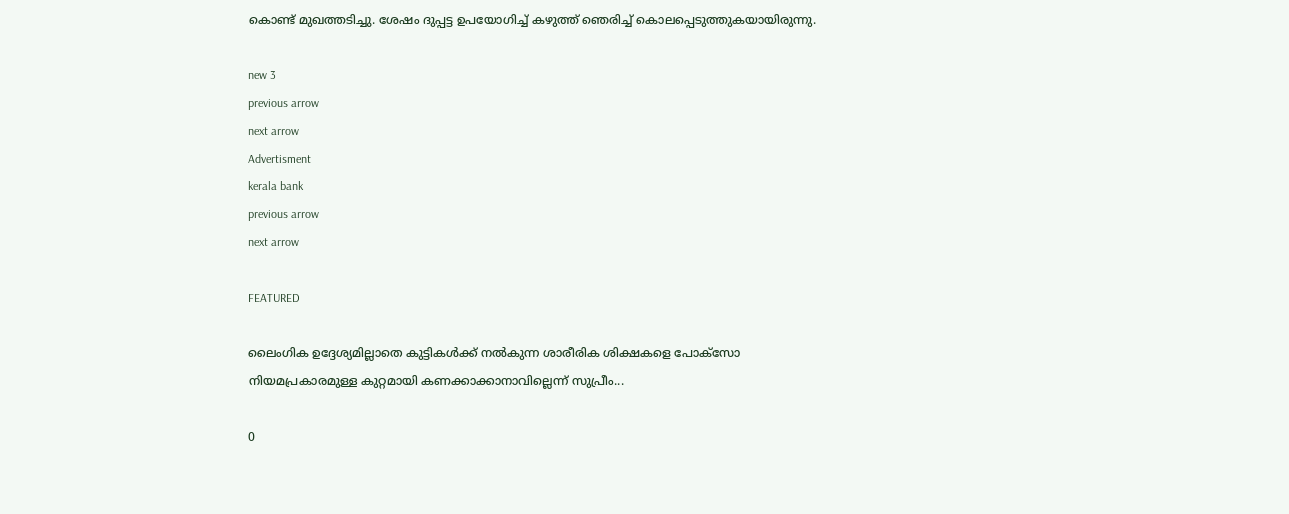കൊണ്ട് മുഖത്തടിച്ചു. ശേഷം ദുപ്പട്ട ഉപയോഗിച്ച് കഴുത്ത് ഞെരിച്ച് കൊലപ്പെടുത്തുകയായിരുന്നു.

new 3
previous arrow
next arrow
Advertisment
kerala bank
previous arrow
next arrow

FEATURED

ലൈംഗിക ഉദ്ദേശ്യമില്ലാതെ കുട്ടികൾക്ക് നൽകുന്ന ശാരീരിക ശിക്ഷകളെ പോക്സോ നിയമപ്രകാരമുള്ള കുറ്റമായി കണക്കാക്കാനാവില്ലെന്ന് സുപ്രീം...

0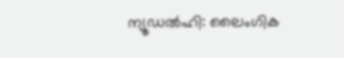ന്യൂഡൽഹി: ലൈംഗിക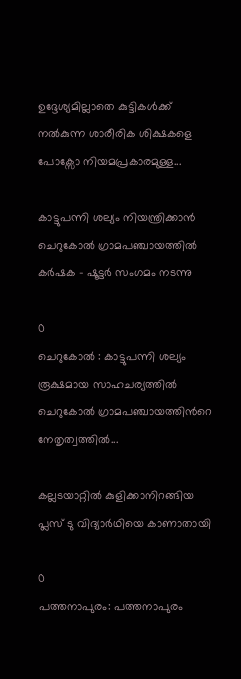ഉദ്ദേശ്യമില്ലാതെ കുട്ടികൾക്ക് നൽകുന്ന ശാരീരിക ശിക്ഷകളെ പോക്സോ നിയമപ്രകാരമുള്ള...

കാട്ടുപന്നി ശല്യം നിയന്ത്രിക്കാന്‍ ചെറുകോൽ ഗ്രാമപഞ്ചായത്തിൽ കർഷക – ഷൂട്ടർ സംഗമം നടന്നു

0
ചെറുകോൽ : കാട്ടുപന്നി ശല്യം രൂക്ഷമായ സാഹചര്യത്തിൽ ചെറുകോൽ ഗ്രാമപഞ്ചായത്തിന്‍റെ നേതൃത്വത്തിൽ...

കല്ലടയാറ്റിൽ കുളിക്കാനിറങ്ങിയ പ്ലസ് ടു വിദ്യാർഥിയെ കാണാതായി

0
പത്തനാപുരം: പത്തനാപുരം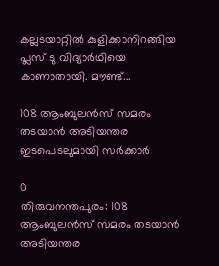കല്ലടയാറ്റിൽ കുളിക്കാനിറങ്ങിയ പ്ലസ് ടു വിദ്യാർഥിയെ കാണാതായി. മൗണ്ട്...

108 ആംബുലൻസ് സമരം തടയാൻ അടിയന്തര ഇടപെടലുമായി സർക്കാർ

0
തിരുവനന്തപുരം: 108 ആംബുലൻസ് സമരം തടയാൻ അടിയന്തര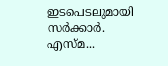ഇടപെടലുമായി സർക്കാർ. എസ്മ...